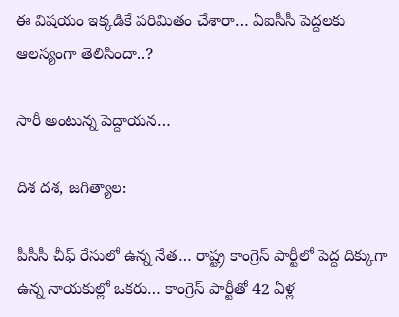ఈ విషయం ఇక్కడికే పరిమితం చేశారా… ఏఐసీసీ పెద్దలకు ఆలస్యంగా తెలిసిందా..?

సారీ అంటున్న పెద్దాయన…

దిశ దశ, జగిత్యాల:

పీసీసీ చీఫ్ రేసులో ఉన్న నేత… రాష్ట్ర కాంగ్రెస్ పార్టీలో పెద్ద దిక్కుగా ఉన్న నాయకుల్లో ఒకరు… కాంగ్రెస్ పార్టీతో 42 ఏళ్ల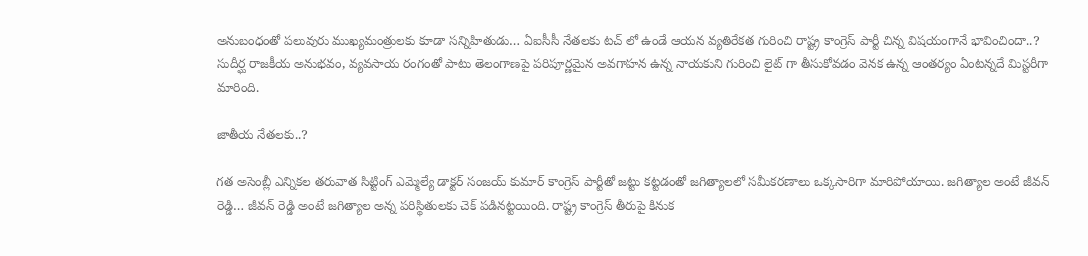అనుబంధంతో పలువురు ముఖ్యమంత్రులకు కూడా సన్నిహితుడు… ఏఐసీసీ నేతలకు టచ్ లో ఉండే ఆయన వ్యతిరేకత గురించి రాష్ట్ర కాంగ్రెస్ పార్టీ చిన్న విషయంగానే భావించిందా..? సుదీర్ఘ రాజకీయ అనుభవం, వ్యవసాయ రంగంతో పాటు తెలంగాణపై పరిపూర్ణమైన అవగాహన ఉన్న నాయకుని గురించి లైట్ గా తీసుకోవడం వెనక ఉన్న ఆంతర్యం ఏంటన్నదే మిస్టరీగా మారింది.

జాతీయ నేతలకు..?

గత అసెంబ్లీ ఎన్నికల తరువాత సిట్టింగ్ ఎమ్మెల్యే డాక్టర్ సంజయ్ కుమార్ కాంగ్రెస్ పార్టీతో జట్టు కట్టడంతో జగిత్యాలలో సమీకరణాలు ఒక్కసారిగా మారిపోయాయి. జగిత్యాల అంటే జీవన్ రెడ్డి… జీవన్ రెడ్డి అంటే జగిత్యాల అన్న పరిస్థితులకు చెక్ పడినట్టయింది. రాష్ట్ర కాంగ్రెస్ తీరుపై కినుక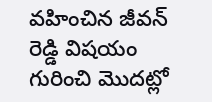వహించిన జీవన్ రెడ్డి విషయం గురించి మొదట్లో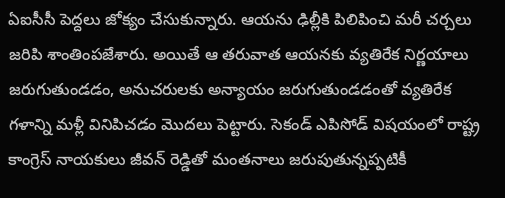ఏఐసీసీ పెద్దలు జోక్యం చేసుకున్నారు. ఆయను ఢిల్లీకి పిలిపించి మరీ చర్చలు జరిపి శాంతింపజేశారు. అయితే ఆ తరువాత ఆయనకు వ్యతిరేక నిర్ణయాలు జరుగుతుండడం, అనుచరులకు అన్యాయం జరుగుతుండడంతో వ్యతిరేక గళాన్ని మళ్లీ వినిపిచడం మొదలు పెట్టారు. సెకండ్ ఎపిసోడ్ విషయంలో రాష్ట్ర కాంగ్రెస్ నాయకులు జీవన్ రెడ్డితో మంతనాలు జరుపుతున్నప్పటికీ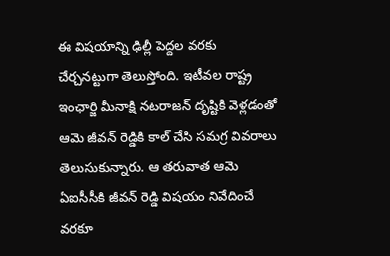ఈ విషయాన్ని ఢిల్లీ పెద్దల వరకు చేర్చనట్టుగా తెలుస్తోంది. ఇటీవల రాష్ట్ర ఇంఛార్జి మీనాక్షి నటరాజన్ దృష్టికి వెళ్లడంతో ఆమె జీవన్ రెడ్డికి కాల్ చేసి సమగ్ర వివరాలు తెలుసుకున్నారు. ఆ తరువాత ఆమె ఏఐసీసీకి జీవన్ రెడ్డి విషయం నివేదించే వరకూ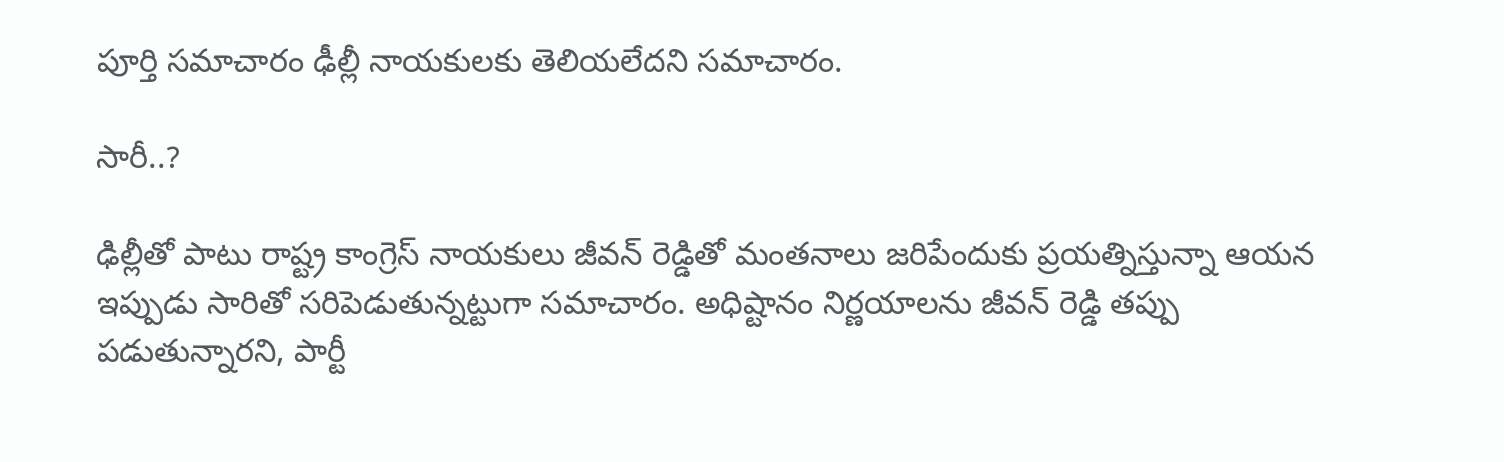పూర్తి సమాచారం ఢీల్లీ నాయకులకు తెలియలేదని సమాచారం.

సారీ..?

ఢిల్లీతో పాటు రాష్ట్ర కాంగ్రెస్ నాయకులు జీవన్ రెడ్డితో మంతనాలు జరిపేందుకు ప్రయత్నిస్తున్నా ఆయన ఇప్పుడు సారితో సరిపెడుతున్నట్టుగా సమాచారం. అధిష్టానం నిర్ణయాలను జీవన్ రెడ్డి తప్పు పడుతున్నారని, పార్టీ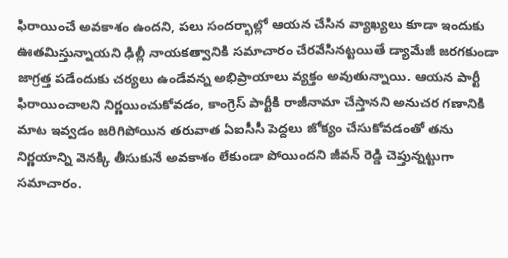ఫిరాయించే అవకాశం ఉందని, పలు సందర్భాల్లో ఆయన చేసిన వ్యాఖ్యలు కూడా ఇందుకు ఊతమిస్తున్నాయని ఢిల్లీ నాయకత్వానికి సమాచారం చేరవేసినట్టయితే డ్యామేజీ జరగకుండా జాగ్రత్త పడేందుకు చర్యలు ఉండేవన్న అభిప్రాయాలు వ్యక్తం అవుతున్నాయి. ఆయన పార్టీ ఫిరాయించాలని నిర్ణయించుకోవడం, కాంగ్రెస్ పార్టీకి రాజీనామా చేస్తానని అనుచర గణానికి మాట ఇవ్వడం జరిగిపోయిన తరువాత ఏఐసీసీ పెద్దలు జోక్యం చేసుకోవడంతో తను నిర్ణయాన్ని వెనక్కి తీసుకునే అవకాశం లేకుండా పోయిందని జీవన్ రెడ్డి చెప్తున్నట్టుగా సమాచారం.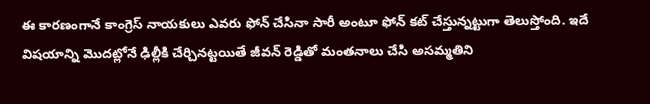ఈ కారణంగానే కాంగ్రెస్ నాయకులు ఎవరు ఫోన్ చేసినా సారీ అంటూ ఫోన్ కట్ చేస్తున్నట్టుగా తెలుస్తోంది. ఇదే విషయాన్ని మొదట్లోనే ఢిల్లీకి చేర్చినట్టయితే జీవన్ రెడ్డితో మంతనాలు చేసి అసమ్మతిని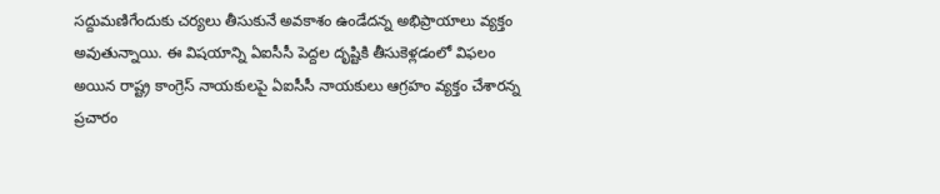సద్దుమణిగేందుకు చర్యలు తీసుకునే అవకాశం ఉండేదన్న అభిప్రాయాలు వ్యక్తం అవుతున్నాయి. ఈ విషయాన్ని ఏఐసీసీ పెద్దల దృష్టికి తీసుకెళ్లడంలో విఫలం అయిన రాష్ట్ర కాంగ్రెస్ నాయకులపై ఏఐసీసీ నాయకులు ఆగ్రహం వ్యక్తం చేశారన్న ప్రచారం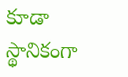కూడా స్థానికంగా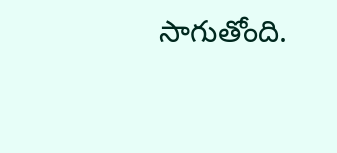సాగుతోంది.